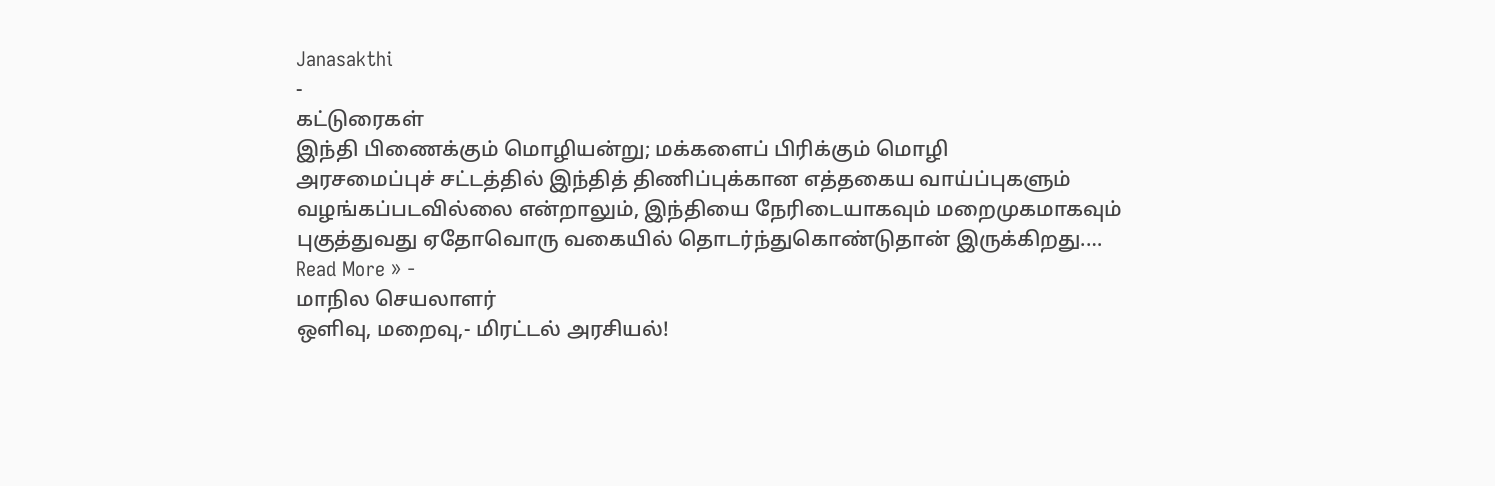Janasakthi
-
கட்டுரைகள்
இந்தி பிணைக்கும் மொழியன்று; மக்களைப் பிரிக்கும் மொழி
அரசமைப்புச் சட்டத்தில் இந்தித் திணிப்புக்கான எத்தகைய வாய்ப்புகளும் வழங்கப்படவில்லை என்றாலும், இந்தியை நேரிடையாகவும் மறைமுகமாகவும் புகுத்துவது ஏதோவொரு வகையில் தொடர்ந்துகொண்டுதான் இருக்கிறது.…
Read More » -
மாநில செயலாளர்
ஒளிவு, மறைவு,- மிரட்டல் அரசியல்!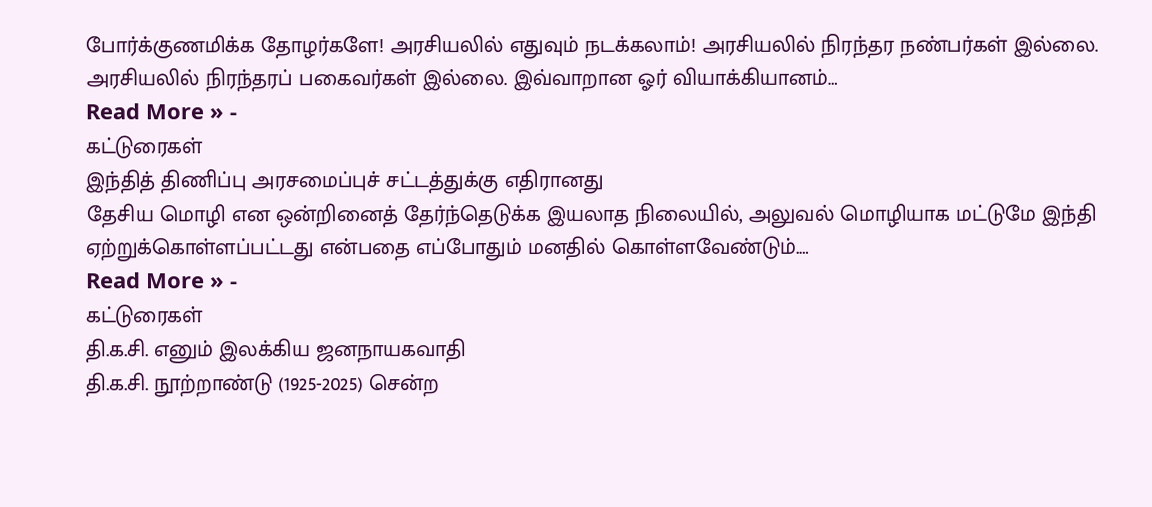போர்க்குணமிக்க தோழர்களே! அரசியலில் எதுவும் நடக்கலாம்! அரசியலில் நிரந்தர நண்பர்கள் இல்லை. அரசியலில் நிரந்தரப் பகைவர்கள் இல்லை. இவ்வாறான ஓர் வியாக்கியானம்…
Read More » -
கட்டுரைகள்
இந்தித் திணிப்பு அரசமைப்புச் சட்டத்துக்கு எதிரானது
தேசிய மொழி என ஒன்றினைத் தேர்ந்தெடுக்க இயலாத நிலையில், அலுவல் மொழியாக மட்டுமே இந்தி ஏற்றுக்கொள்ளப்பட்டது என்பதை எப்போதும் மனதில் கொள்ளவேண்டும்.…
Read More » -
கட்டுரைகள்
தி.க.சி. எனும் இலக்கிய ஜனநாயகவாதி
தி.க.சி. நூற்றாண்டு (1925-2025) சென்ற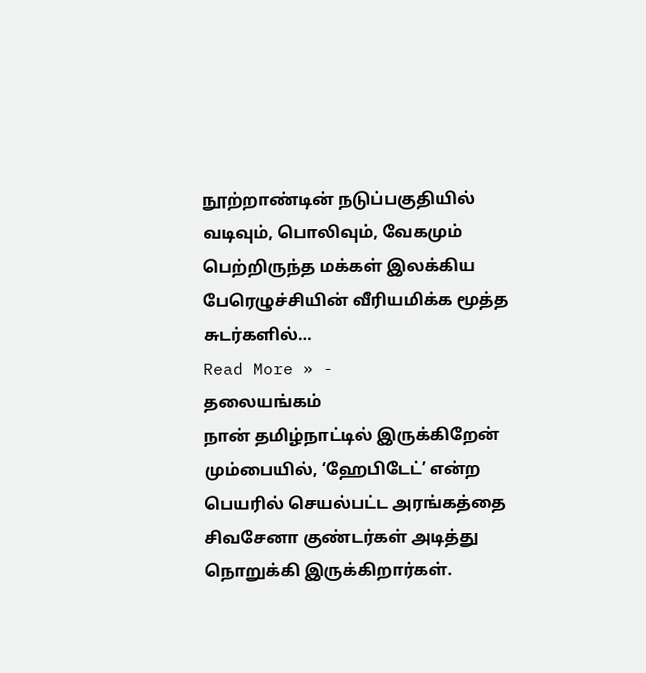நூற்றாண்டின் நடுப்பகுதியில் வடிவும், பொலிவும், வேகமும் பெற்றிருந்த மக்கள் இலக்கிய பேரெழுச்சியின் வீரியமிக்க மூத்த சுடர்களில்…
Read More » -
தலையங்கம்
நான் தமிழ்நாட்டில் இருக்கிறேன்
மும்பையில், ‘ஹேபிடேட்’ என்ற பெயரில் செயல்பட்ட அரங்கத்தை சிவசேனா குண்டர்கள் அடித்து நொறுக்கி இருக்கிறார்கள்.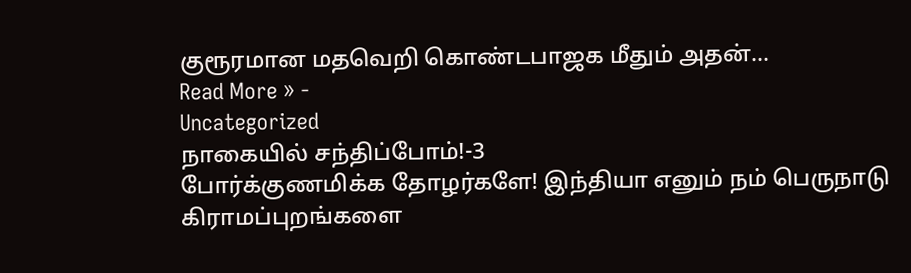குரூரமான மதவெறி கொண்டபாஜக மீதும் அதன்…
Read More » -
Uncategorized
நாகையில் சந்திப்போம்!-3
போர்க்குணமிக்க தோழர்களே! இந்தியா எனும் நம் பெருநாடு கிராமப்புறங்களை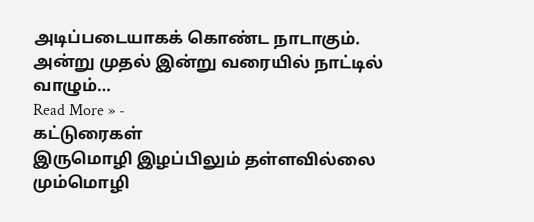அடிப்படையாகக் கொண்ட நாடாகும். அன்று முதல் இன்று வரையில் நாட்டில் வாழும்…
Read More » -
கட்டுரைகள்
இருமொழி இழப்பிலும் தள்ளவில்லை மும்மொழி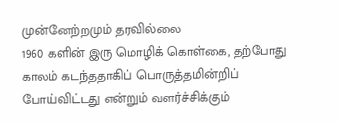முன்னேற்றமும் தரவில்லை
1960 களின் இரு மொழிக் கொள்கை, தற்போது காலம் கடந்ததாகிப் பொருத்தமின்றிப் போய்விட்டது என்றும் வளர்ச்சிக்கும்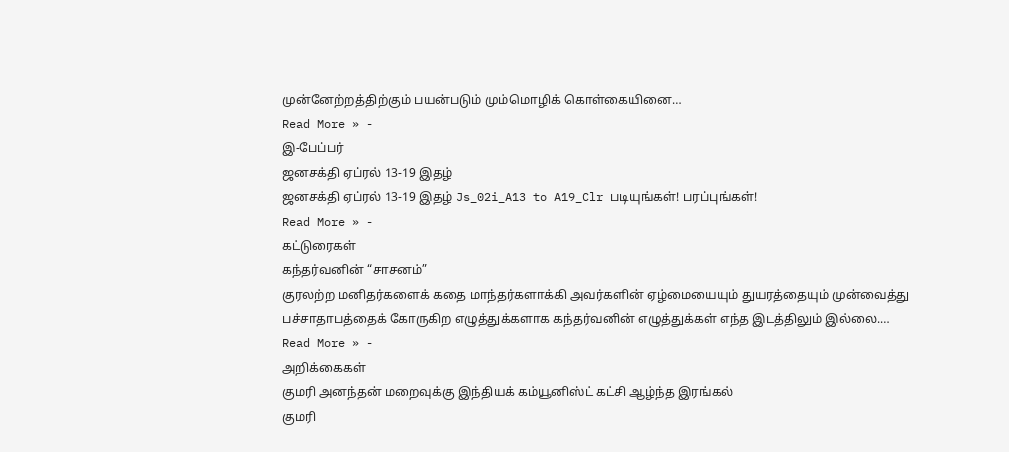முன்னேற்றத்திற்கும் பயன்படும் மும்மொழிக் கொள்கையினை…
Read More » -
இ-பேப்பர்
ஜனசக்தி ஏப்ரல் 13-19 இதழ்
ஜனசக்தி ஏப்ரல் 13-19 இதழ் Js_02i_A13 to A19_Clr படியுங்கள்! பரப்புங்கள்!
Read More » -
கட்டுரைகள்
கந்தர்வனின் “சாசனம்”
குரலற்ற மனிதர்களைக் கதை மாந்தர்களாக்கி அவர்களின் ஏழ்மையையும் துயரத்தையும் முன்வைத்து பச்சாதாபத்தைக் கோருகிற எழுத்துக்களாக கந்தர்வனின் எழுத்துக்கள் எந்த இடத்திலும் இல்லை.…
Read More » -
அறிக்கைகள்
குமரி அனந்தன் மறைவுக்கு இந்தியக் கம்யூனிஸ்ட் கட்சி ஆழ்ந்த இரங்கல்
குமரி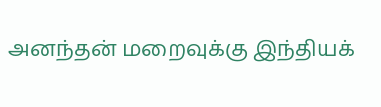அனந்தன் மறைவுக்கு இந்தியக்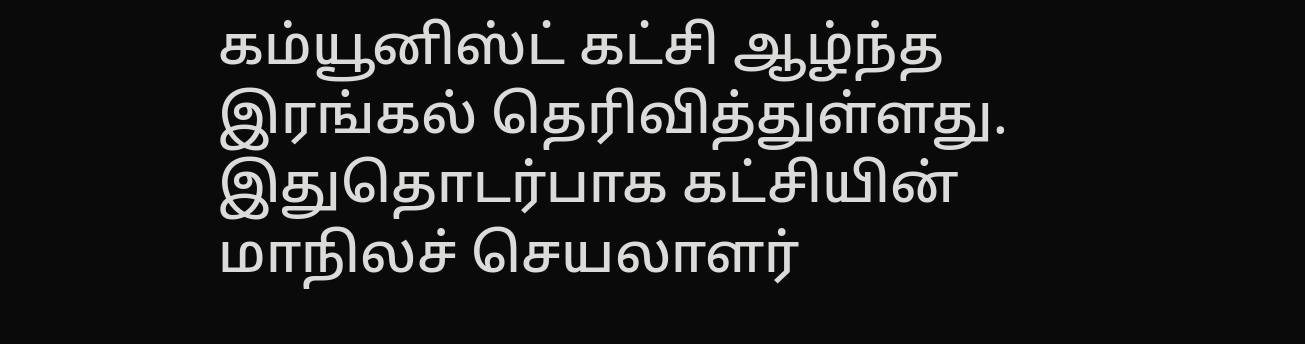கம்யூனிஸ்ட் கட்சி ஆழ்ந்த இரங்கல் தெரிவித்துள்ளது. இதுதொடர்பாக கட்சியின் மாநிலச் செயலாளர்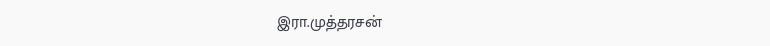இரா.முத்தரசன்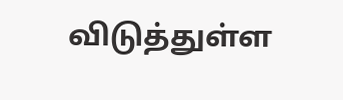விடுத்துள்ள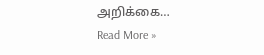அறிக்கை…
Read More »